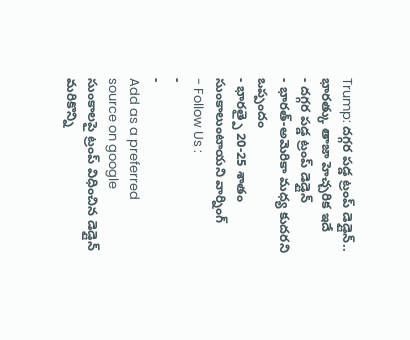Trump: దగ్గర పడ్డ ట్రంప్ డెడ్లైన్.. భారత్కు తాజా హెచ్చరిక ఇదే
- దగ్గర పడ్డ ట్రంప్ డెడ్లైన్
- భారత్-అమెరికా మధ్య కుదరని ఒప్పందం
- భారత్పై 20-25 శాతం సుంకాలుంటాయని వార్నింగ్
- Follow Us :
-
-
Add as a preferred
source on google
సుంకాలపై ట్రంప్ విధించిన డెడ్లైన్ మరికొన్ని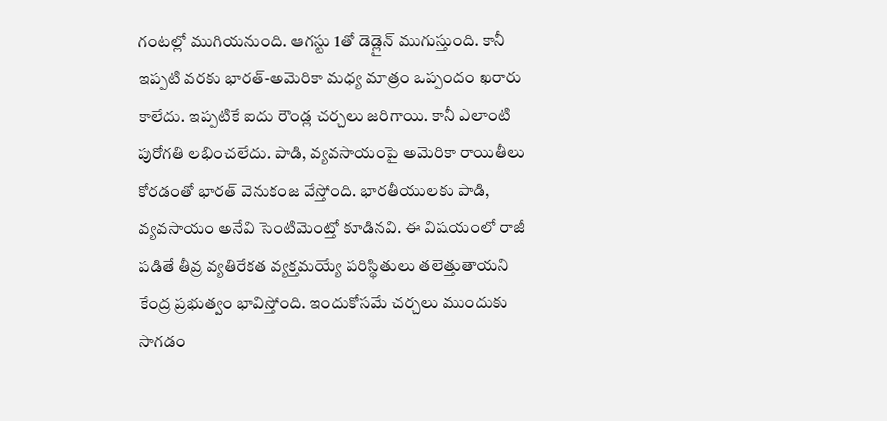గంటల్లో ముగియనుంది. ఆగస్టు 1తో డెడ్లైన్ ముగుస్తుంది. కానీ ఇప్పటి వరకు భారత్-అమెరికా మధ్య మాత్రం ఒప్పందం ఖరారు కాలేదు. ఇప్పటికే ఐదు రౌండ్ల చర్చలు జరిగాయి. కానీ ఎలాంటి పురోగతి లభించలేదు. పాడి, వ్యవసాయంపై అమెరికా రాయితీలు కోరడంతో భారత్ వెనుకంజ వేస్తోంది. భారతీయులకు పాడి, వ్యవసాయం అనేవి సెంటిమెంట్తో కూడినవి. ఈ విషయంలో రాజీ పడితే తీవ్ర వ్యతిరేకత వ్యక్తమయ్యే పరిస్థితులు తలెత్తుతాయని కేంద్ర ప్రభుత్వం భావిస్తోంది. ఇందుకోసమే చర్చలు ముందుకు సాగడం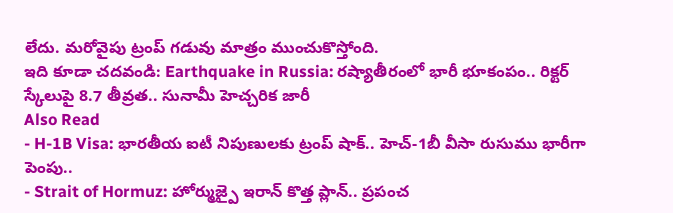లేదు. మరోవైపు ట్రంప్ గడువు మాత్రం ముంచుకొస్తోంది.
ఇది కూడా చదవండి: Earthquake in Russia: రష్యాతీరంలో భారీ భూకంపం.. రిక్టర్ స్కేలుపై 8.7 తీవ్రత.. సునామీ హెచ్చరిక జారీ
Also Read
- H-1B Visa: భారతీయ ఐటీ నిపుణులకు ట్రంప్ షాక్.. హెచ్-1బీ వీసా రుసుము భారీగా పెంపు..
- Strait of Hormuz: హోర్ముజ్పై ఇరాన్ కొత్త ప్లాన్.. ప్రపంచ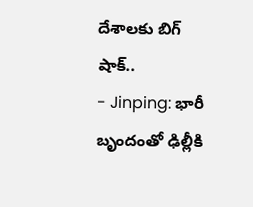దేశాలకు బిగ్ షాక్..
- Jinping: భారీ బృందంతో ఢిల్లీకి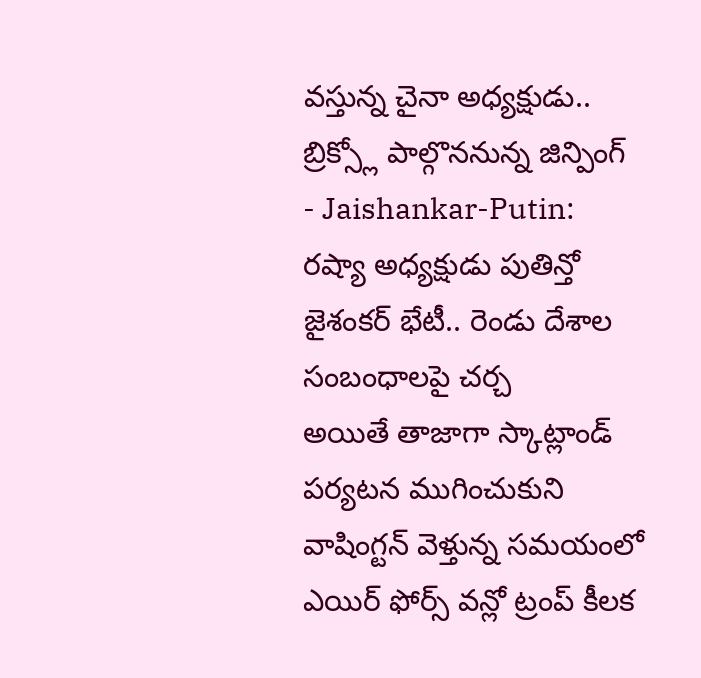వస్తున్న చైనా అధ్యక్షుడు.. బ్రిక్స్లో పాల్గొననున్న జిన్పింగ్
- Jaishankar-Putin: రష్యా అధ్యక్షుడు పుతిన్తో జైశంకర్ భేటీ.. రెండు దేశాల సంబంధాలపై చర్చ
అయితే తాజాగా స్కాట్లాండ్ పర్యటన ముగించుకుని వాషింగ్టన్ వెళ్తున్న సమయంలో ఎయిర్ ఫోర్స్ వన్లో ట్రంప్ కీలక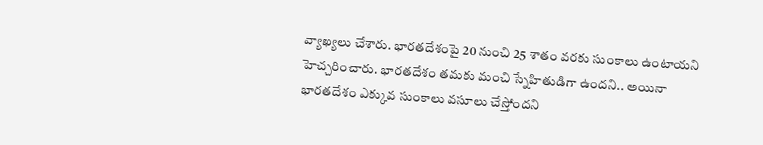వ్యాఖ్యలు చేశారు. భారతదేశంపై 20 నుంచి 25 శాతం వరకు సుంకాలు ఉంటాయని హెచ్చరించారు. భారతదేశం తమకు మంచి స్నేహితుడిగా ఉందని.. అయినా భారతదేశం ఎక్కువ సుంకాలు వసూలు చేస్తోందని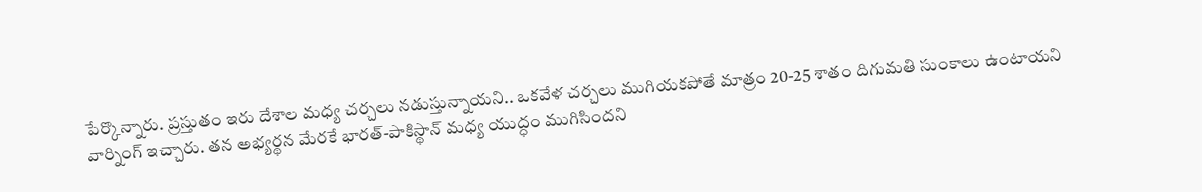పేర్కొన్నారు. ప్రస్తుతం ఇరు దేశాల మధ్య చర్చలు నడుస్తున్నాయని.. ఒకవేళ చర్చలు ముగియకపోతే మాత్రం 20-25 శాతం దిగుమతి సుంకాలు ఉంటాయని వార్నింగ్ ఇచ్చారు. తన అభ్యర్థన మేరకే భారత్-పాకిస్థాన్ మధ్య యుద్ధం ముగిసిందని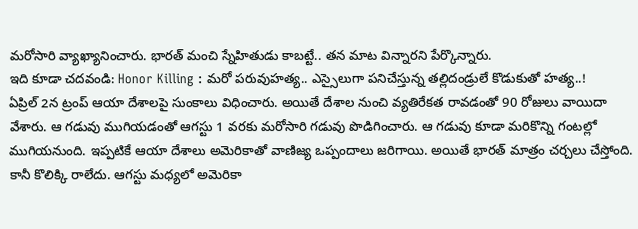మరోసారి వ్యాఖ్యానించారు. భారత్ మంచి స్నేహితుడు కాబట్టే.. తన మాట విన్నారని పేర్కొన్నారు.
ఇది కూడా చదవండి: Honor Killing : మరో పరువుహత్య.. ఎస్సైలుగా పనిచేస్తున్న తల్లిదండ్రులే కొడుకుతో హత్య..!
ఏప్రిల్ 2న ట్రంప్ ఆయా దేశాలపై సుంకాలు విధించారు. అయితే దేశాల నుంచి వ్యతిరేకత రావడంతో 90 రోజులు వాయిదా వేశారు. ఆ గడువు ముగియడంతో ఆగస్టు 1 వరకు మరోసారి గడువు పొడిగించారు. ఆ గడువు కూడా మరికొన్ని గంటల్లో ముగియనుంది. ఇప్పటికే ఆయా దేశాలు అమెరికాతో వాణిజ్య ఒప్పందాలు జరిగాయి. అయితే భారత్ మాత్రం చర్చలు చేస్తోంది. కానీ కొలిక్కి రాలేదు. ఆగస్టు మధ్యలో అమెరికా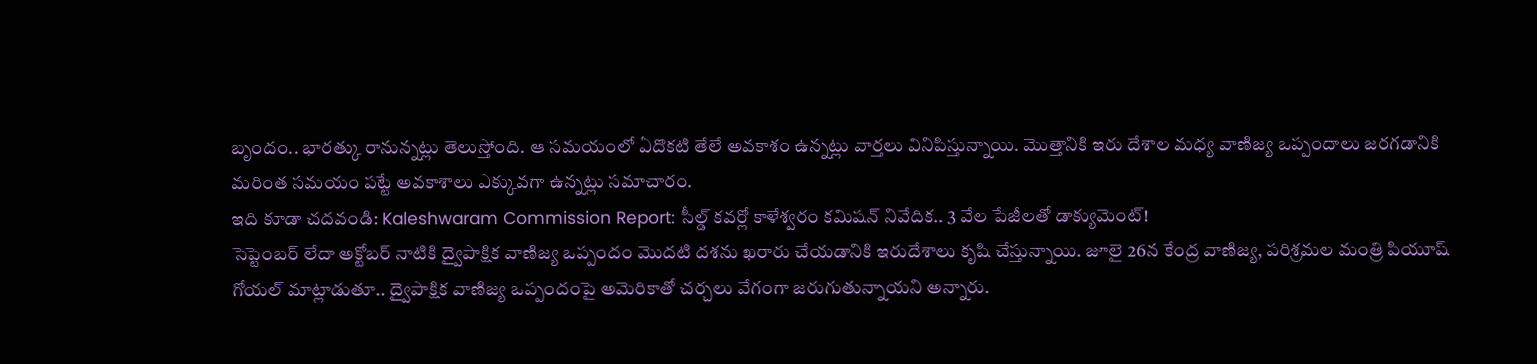బృందం.. భారత్కు రానున్నట్లు తెలుస్తోంది. ఆ సమయంలో ఏదొకటి తేలే అవకాశం ఉన్నట్లు వార్తలు వినిపిస్తున్నాయి. మొత్తానికి ఇరు దేశాల మధ్య వాణిజ్య ఒప్పందాలు జరగడానికి మరింత సమయం పట్టే అవకాశాలు ఎక్కువగా ఉన్నట్లు సమాచారం.
ఇది కూడా చదవండి: Kaleshwaram Commission Report: సీల్డ్ కవర్లో కాళేశ్వరం కమిషన్ నివేదిక.. 3 వేల పేజీలతో డాక్యుమెంట్!
సెప్టెంబర్ లేదా అక్టోబర్ నాటికి ద్వైపాక్షిక వాణిజ్య ఒప్పందం మొదటి దశను ఖరారు చేయడానికి ఇరుదేశాలు కృషి చేస్తున్నాయి. జూలై 26న కేంద్ర వాణిజ్య, పరిశ్రమల మంత్రి పియూష్ గోయల్ మాట్లాడుతూ.. ద్వైపాక్షిక వాణిజ్య ఒప్పందంపై అమెరికాతో చర్చలు వేగంగా జరుగుతున్నాయని అన్నారు.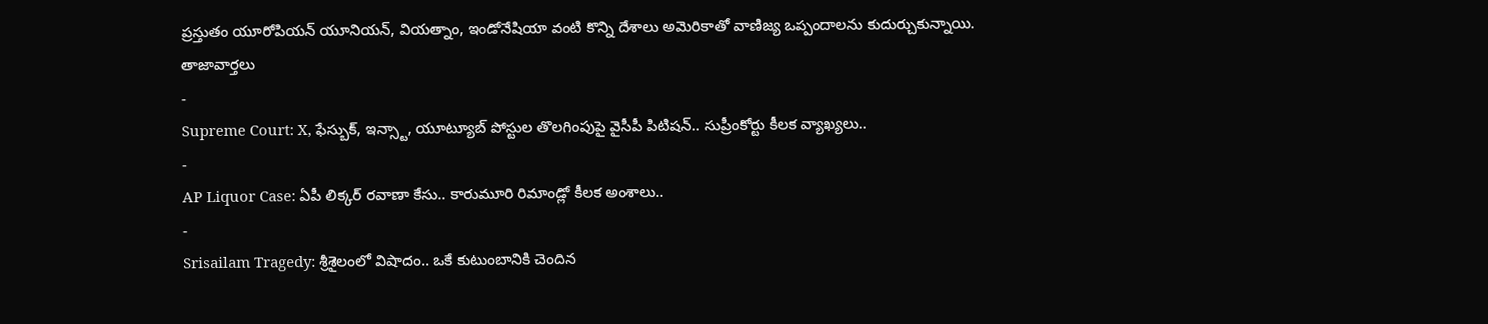ప్రస్తుతం యూరోపియన్ యూనియన్, వియత్నాం, ఇండోనేషియా వంటి కొన్ని దేశాలు అమెరికాతో వాణిజ్య ఒప్పందాలను కుదుర్చుకున్నాయి.
తాజావార్తలు
-
Supreme Court: X, ఫేస్బుక్, ఇన్స్టా, యూట్యూబ్ పోస్టుల తొలగింపుపై వైసీపీ పిటిషన్.. సుప్రీంకోర్టు కీలక వ్యాఖ్యలు..
-
AP Liquor Case: ఏపీ లిక్కర్ రవాణా కేసు.. కారుమూరి రిమాండ్లో కీలక అంశాలు..
-
Srisailam Tragedy: శ్రీశైలంలో విషాదం.. ఒకే కుటుంబానికి చెందిన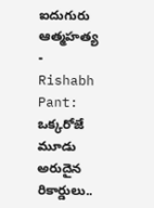ఐదుగురు ఆత్మహత్య
-
Rishabh Pant: ఒక్కరోజే మూడు అరుదైన రికార్డులు..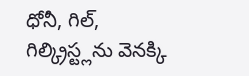ధోనీ, గిల్, గిల్క్రిస్ట్లను వెనక్కి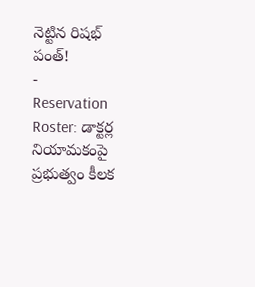నెట్టిన రిషభ్ పంత్!
-
Reservation Roster: డాక్టర్ల నియామకంపై ప్రభుత్వం కీలక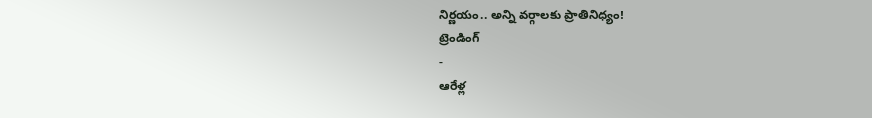నిర్ణయం.. అన్ని వర్గాలకు ప్రాతినిధ్యం!
ట్రెండింగ్
-
ఆరేళ్ల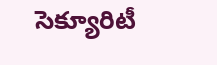సెక్యూరిటీ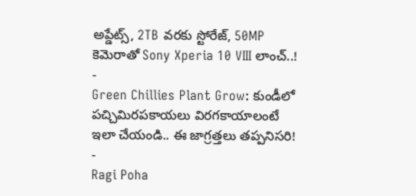అప్డేట్స్, 2TB వరకు స్టోరేజ్, 50MP కెమెరాతో Sony Xperia 10 VIII లాంచ్..!
-
Green Chillies Plant Grow: కుండీలో పచ్చిమిరపకాయలు విరగకాయాలంటే ఇలా చేయండి.. ఈ జాగ్రత్తలు తప్పనిసరి!
-
Ragi Poha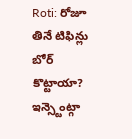Roti: రోజూ తినే టిఫిన్లు బోర్ కొట్టాయా? ఇన్స్టెంట్గా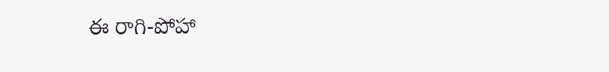ఈ రాగి-పోహా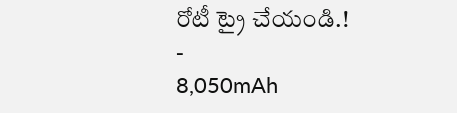రోటీ ట్రై చేయండి.!
-
8,050mAh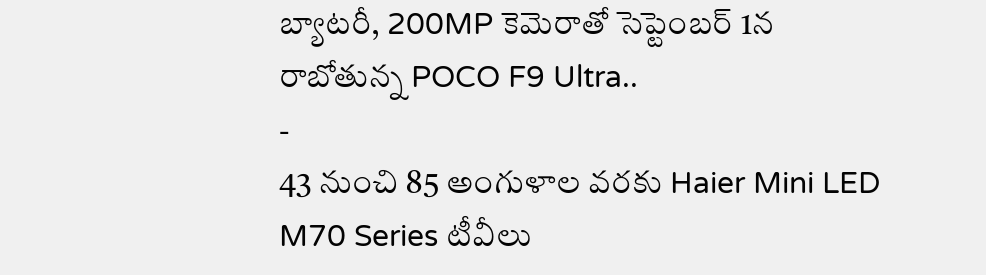బ్యాటరీ, 200MP కెమెరాతో సెప్టెంబర్ 1న రాబోతున్న POCO F9 Ultra..
-
43 నుంచి 85 అంగుళాల వరకు Haier Mini LED M70 Series టీవీలు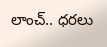లాంచ్.. ధరలు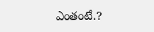ఎంతంటే.?